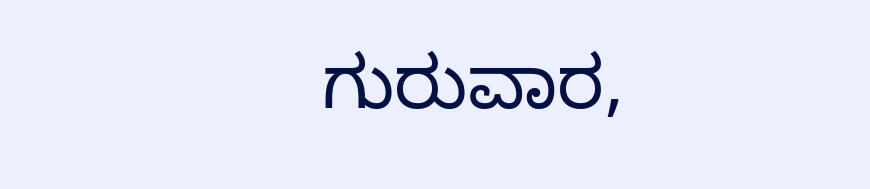ಗುರುವಾರ,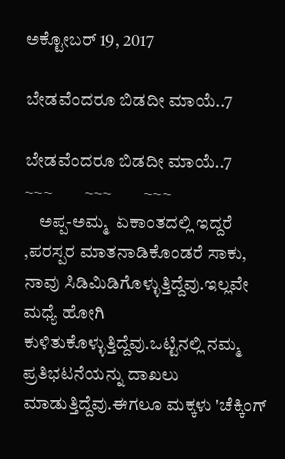ಅಕ್ಟೋಬರ್ 19, 2017

ಬೇಡವೆಂದರೂ ಬಿಡದೀ ಮಾಯೆ..7

ಬೇಡವೆಂದರೂ ಬಿಡದೀ ಮಾಯೆ..7
~~~         ~~~         ~~~
    ಅಪ್ಪ-ಅಮ್ಮ  ಏಕಾಂತದಲ್ಲಿ ಇದ್ದರೆ ,ಪರಸ್ಪರ ಮಾತನಾಡಿಕೊಂಡರೆ ಸಾಕು, ನಾವು ಸಿಡಿಮಿಡಿಗೊಳ್ಳುತ್ತಿದ್ದೆವು.ಇಲ್ಲವೇ ಮಧ್ಯೆ ಹೋಗಿ ಕುಳಿತುಕೊಳ್ಳುತ್ತಿದ್ದೆವು.ಒಟ್ಟಿನಲ್ಲಿ ನಮ್ಮ ಪ್ರತಿಭಟನೆಯನ್ನು ದಾಖಲು ಮಾಡುತ್ತಿದ್ದೆವು.ಈಗಲೂ ಮಕ್ಕಳು 'ಚೆಕ್ಕಿಂಗ್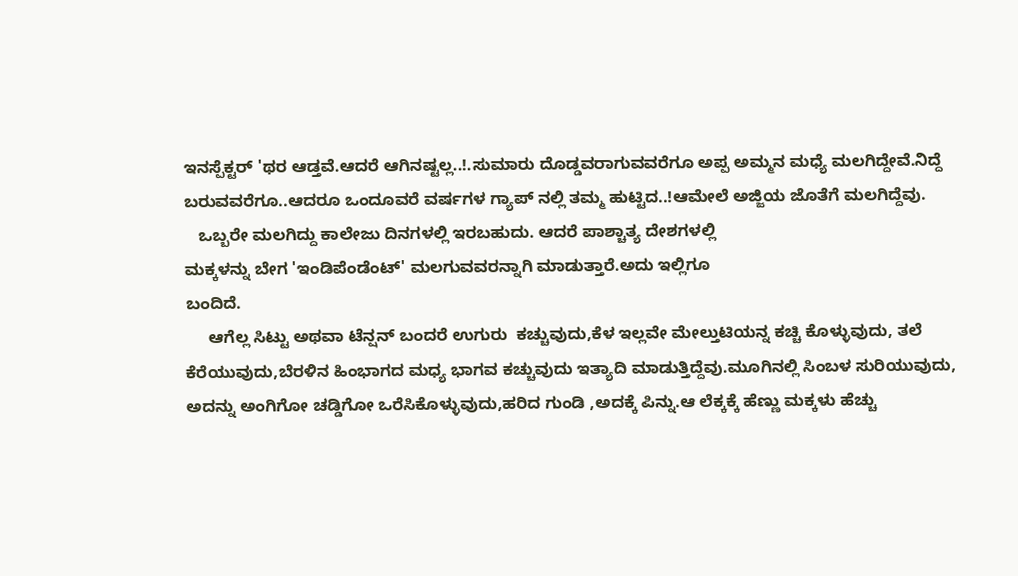ಇನಸ್ಪೆಕ್ಟರ್ 'ಥರ ಆಡ್ತವೆ.ಆದರೆ ಆಗಿನಷ್ಟಲ್ಲ..!.ಸುಮಾರು ದೊಡ್ಡವರಾಗುವವರೆಗೂ ಅಪ್ಪ ಅಮ್ಮನ ಮಧ್ಯೆ ಮಲಗಿದ್ದೇವೆ.ನಿದ್ದೆ ಬರುವವರೆಗೂ..ಆದರೂ ಒಂದೂವರೆ ವರ್ಷಗಳ ಗ್ಯಾಪ್ ನಲ್ಲಿ ತಮ್ಮ ಹುಟ್ಟಿದ..!ಆಮೇಲೆ ಅಜ್ಜಿಯ ಜೊತೆಗೆ ಮಲಗಿದ್ದೆವು.
   ಒಬ್ಬರೇ ಮಲಗಿದ್ದು ಕಾಲೇಜು ದಿನಗಳಲ್ಲಿ ಇರಬಹುದು. ಆದರೆ ಪಾಶ್ಚಾತ್ಯ ದೇಶಗಳಲ್ಲಿ
ಮಕ್ಕಳನ್ನು ಬೇಗ 'ಇಂಡಿಪೆಂಡೆಂಟ್' ಮಲಗುವವರನ್ನಾಗಿ ಮಾಡುತ್ತಾರೆ.ಅದು ಇಲ್ಲಿಗೂ
ಬಂದಿದೆ.
     ಆಗೆಲ್ಲ ಸಿಟ್ಟು ಅಥವಾ ಟೆನ್ಷನ್ ಬಂದರೆ ಉಗುರು  ಕಚ್ಚುವುದು,ಕೆಳ ಇಲ್ಲವೇ ಮೇಲ್ತುಟಿಯನ್ನ ಕಚ್ಚಿ ಕೊಳ್ಳುವುದು, ತಲೆ ಕೆರೆಯುವುದು,ಬೆರಳಿನ ಹಿಂಭಾಗದ ಮಧ್ಯ ಭಾಗವ ಕಚ್ಚುವುದು ಇತ್ಯಾದಿ ಮಾಡುತ್ತಿದ್ದೆವು.ಮೂಗಿನಲ್ಲಿ ಸಿಂಬಳ ಸುರಿಯುವುದು,
ಅದನ್ನು ಅಂಗಿಗೋ ಚಡ್ಡಿಗೋ ಒರೆಸಿಕೊಳ್ಳುವುದು,ಹರಿದ ಗುಂಡಿ ,ಅದಕ್ಕೆ ಪಿನ್ನು.ಆ ಲೆಕ್ಕಕ್ಕೆ ಹೆಣ್ಣು ಮಕ್ಕಳು ಹೆಚ್ಚು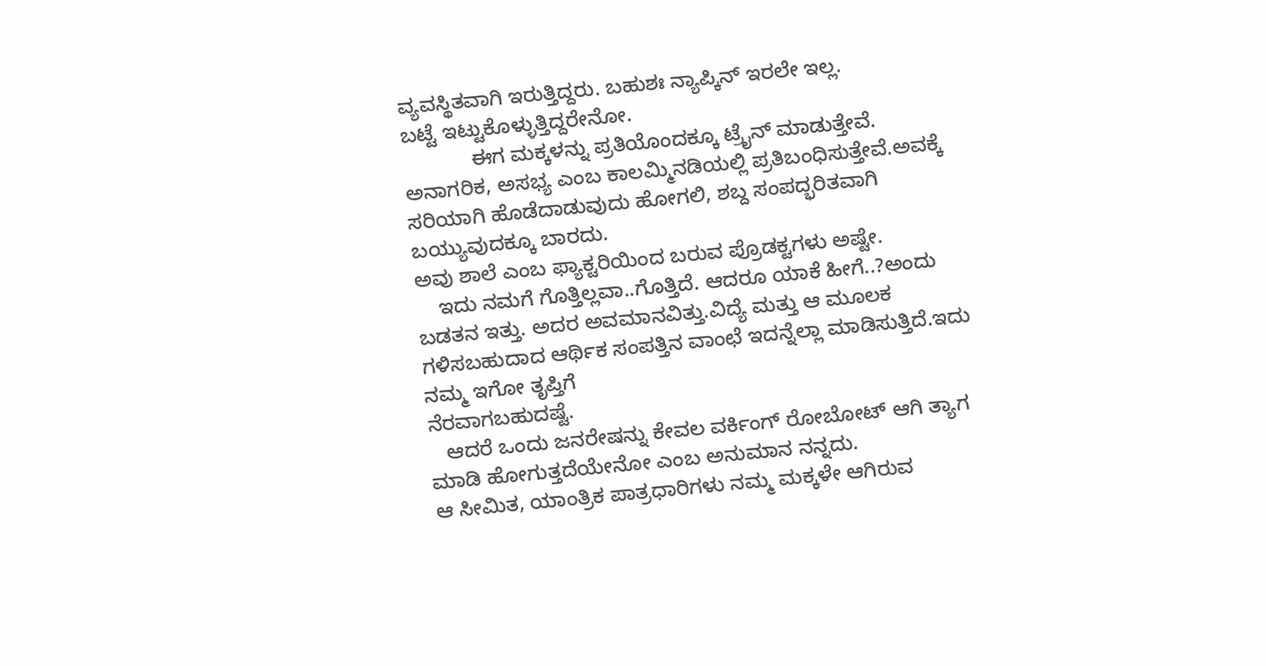ವ್ಯವಸ್ಥಿತವಾಗಿ ಇರುತ್ತಿದ್ದರು. ಬಹುಶಃ ನ್ಯಾಪ್ಕಿನ್ ಇರಲೇ ಇಲ್ಲ.
ಬಟ್ಟೆ ಇಟ್ಟುಕೊಳ್ಳುತ್ತಿದ್ದರೇನೋ.
            ಈಗ ಮಕ್ಕಳನ್ನು ಪ್ರತಿಯೊಂದಕ್ಕೂ ಟ್ರೈನ್ ಮಾಡುತ್ತೇವೆ. ಅನಾಗರಿಕ, ಅಸಭ್ಯ ಎಂಬ ಕಾಲಮ್ಮಿನಡಿಯಲ್ಲಿ ಪ್ರತಿಬಂಧಿಸುತ್ತೇವೆ.ಅವಕ್ಕೆ ಸರಿಯಾಗಿ ಹೊಡೆದಾಡುವುದು ಹೋಗಲಿ, ಶಬ್ದ ಸಂಪದ್ಭರಿತವಾಗಿ ಬಯ್ಯುವುದಕ್ಕೂ ಬಾರದು.
ಅವು ಶಾಲೆ ಎಂಬ ಫ್ಯಾಕ್ಟರಿಯಿಂದ ಬರುವ ಪ್ರೊಡಕ್ಟಗಳು ಅಷ್ಟೇ.
    ಇದು ನಮಗೆ ಗೊತ್ತಿಲ್ಲವಾ..ಗೊತ್ತಿದೆ. ಆದರೂ ಯಾಕೆ ಹೀಗೆ..?ಅಂದು ಬಡತನ ಇತ್ತು. ಅದರ ಅವಮಾನವಿತ್ತು.ವಿದ್ಯೆ ಮತ್ತು ಆ ಮೂಲಕ ಗಳಿಸಬಹುದಾದ ಆರ್ಥಿಕ ಸಂಪತ್ತಿನ ವಾಂಛೆ ಇದನ್ನೆಲ್ಲಾ ಮಾಡಿಸುತ್ತಿದೆ.ಇದು ನಮ್ಮ ಇಗೋ ತೃಪ್ತಿಗೆ
ನೆರವಾಗಬಹುದಷ್ಟೆ.
   ಆದರೆ ಒಂದು ಜನರೇಷನ್ನು ಕೇವಲ ವರ್ಕಿಂಗ್ ರೋಬೋಟ್ ಆಗಿ ತ್ಯಾಗ ಮಾಡಿ ಹೋಗುತ್ತದೆಯೇನೋ ಎಂಬ ಅನುಮಾನ ನನ್ನದು.
ಆ ಸೀಮಿತ, ಯಾಂತ್ರಿಕ ಪಾತ್ರಧಾರಿಗಳು ನಮ್ಮ ಮಕ್ಕಳೇ ಆಗಿರುವ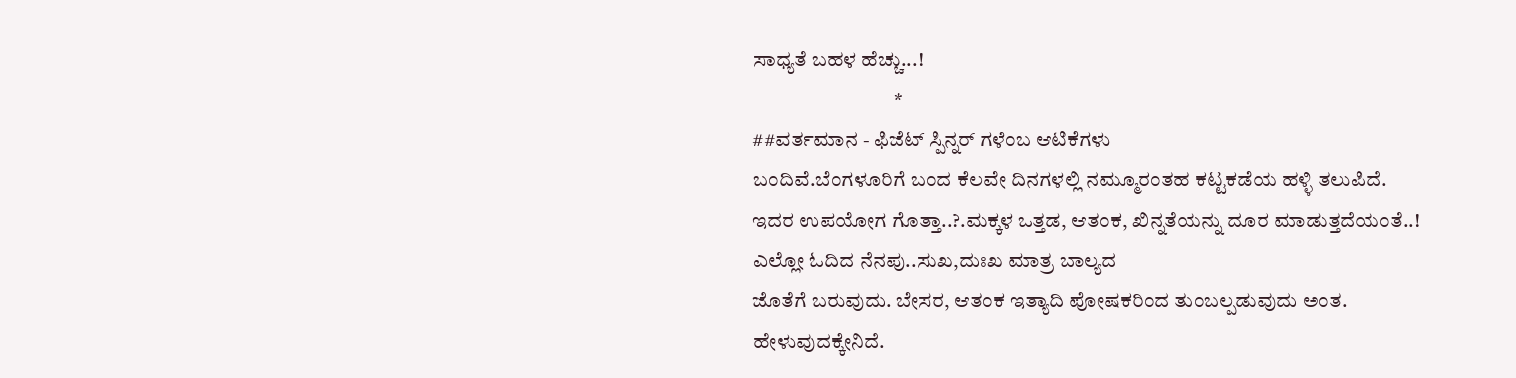ಸಾಧ್ಯತೆ ಬಹಳ ಹೆಚ್ಚು...!
                                  *
##ವರ್ತಮಾನ - ಫಿಜೆಟ್ ಸ್ಪಿನ್ನರ್ ಗಳೆಂಬ ಆಟಿಕೆಗಳು
ಬಂದಿವೆ.ಬೆಂಗಳೂರಿಗೆ ಬಂದ ಕೆಲವೇ ದಿನಗಳಲ್ಲಿ ನಮ್ಮೂರಂತಹ ಕಟ್ಟಕಡೆಯ ಹಳ್ಳಿ ತಲುಪಿದೆ.
ಇದರ ಉಪಯೋಗ ಗೊತ್ತಾ..?.ಮಕ್ಕಳ ಒತ್ತಡ, ಆತಂಕ, ಖಿನ್ನತೆಯನ್ನು ದೂರ ಮಾಡುತ್ತದೆಯಂತೆ..!
ಎಲ್ಲೋ ಓದಿದ ನೆನಪು..ಸುಖ,ದುಃಖ ಮಾತ್ರ ಬಾಲ್ಯದ
ಜೊತೆಗೆ ಬರುವುದು. ಬೇಸರ, ಆತಂಕ ಇತ್ಯಾದಿ ಪೋಷಕರಿಂದ ತುಂಬಲ್ಪಡುವುದು ಅಂತ.
ಹೇಳುವುದಕ್ಕೇನಿದೆ.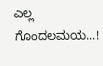ಎಲ್ಲ ಗೊಂದಲಮಯ...!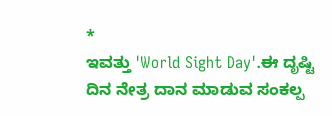*
ಇವತ್ತು 'World Sight Day'.ಈ ದೃಷ್ಟಿ ದಿನ ನೇತ್ರ ದಾನ ಮಾಡುವ ಸಂಕಲ್ಪ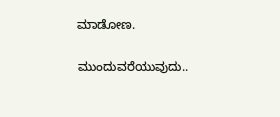ಮಾಡೋಣ.

ಮುಂದುವರೆಯುವುದು..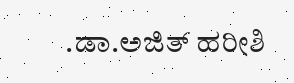.ಡಾ.ಅಜಿತ್ ಹರೀಶಿ